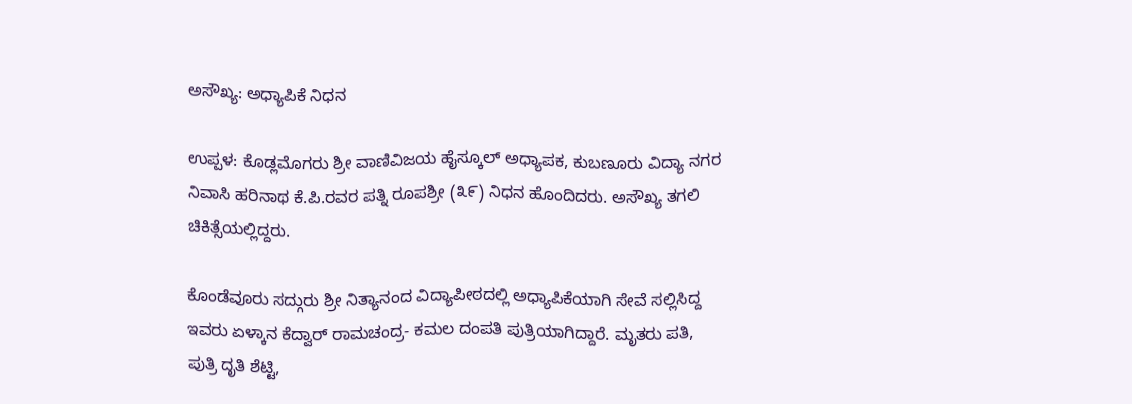ಅಸೌಖ್ಯ: ಅಧ್ಯಾಪಿಕೆ ನಿಧನ

ಉಪ್ಪಳ: ಕೊಡ್ಲಮೊಗರು ಶ್ರೀ ವಾಣಿವಿಜಯ ಹೈಸ್ಕೂಲ್ ಅಧ್ಯಾಪಕ, ಕುಬಣೂರು ವಿದ್ಯಾ ನಗರ ನಿವಾಸಿ ಹರಿನಾಥ ಕೆ.ಪಿ.ರವರ ಪತ್ನಿ ರೂಪಶ್ರೀ (೩೯) ನಿಧನ ಹೊಂದಿದರು. ಅಸೌಖ್ಯ ತಗಲಿ ಚಿಕಿತ್ಸೆಯಲ್ಲಿದ್ದರು.

ಕೊಂಡೆವೂರು ಸದ್ಗುರು ಶ್ರೀ ನಿತ್ಯಾನಂದ ವಿದ್ಯಾಪೀಠದಲ್ಲಿ ಅಧ್ಯಾಪಿಕೆಯಾಗಿ ಸೇವೆ ಸಲ್ಲಿಸಿದ್ದ ಇವರು ಏಳ್ಕಾನ ಕೆದ್ವಾರ್ ರಾಮಚಂದ್ರ- ಕಮಲ ದಂಪತಿ ಪುತ್ರಿಯಾಗಿದ್ದಾರೆ. ಮೃತರು ಪತಿ, ಪುತ್ರಿ ದೃತಿ ಶೆಟ್ಟಿ,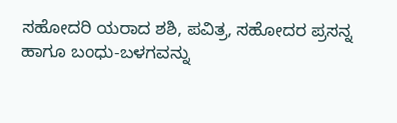ಸಹೋದರಿ ಯರಾದ ಶಶಿ, ಪವಿತ್ರ, ಸಹೋದರ ಪ್ರಸನ್ನ ಹಾಗೂ ಬಂಧು-ಬಳಗವನ್ನು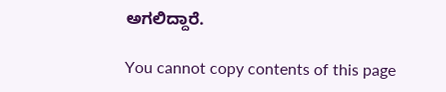ಅಗಲಿದ್ದಾರೆ.

You cannot copy contents of this page